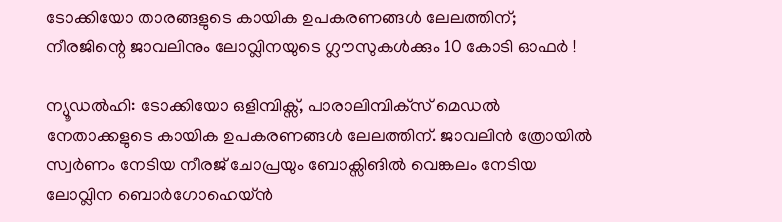ടോക്കിയോ താരങ്ങളുടെ കായിക ഉപകരണങ്ങള്‍ ലേലത്തിന്; നീരജിന്റെ ജാവലിനും ലോവ്ലിനയുടെ ഗ്ലൗസുകള്‍ക്കും 10 കോടി ഓഫര്‍ !

ന്യൂഡല്‍ഹി: ടോക്കിയോ ഒളിമ്പിക്സ്, പാരാലിമ്പിക്‌സ് മെഡല്‍ നേതാക്കളുടെ കായിക ഉപകരണങ്ങള്‍ ലേലത്തിന്. ജാവലിന്‍ ത്രോയില്‍ സ്വര്‍ണം നേടിയ നീരജ് ചോപ്രയും ബോക്സിങില്‍ വെങ്കലം നേടിയ ലോവ്ലിന ബൊര്‍ഗോഹെയ്ന്‍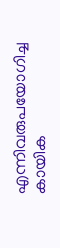എന്നിവരുപയോഗിച്ച കായിക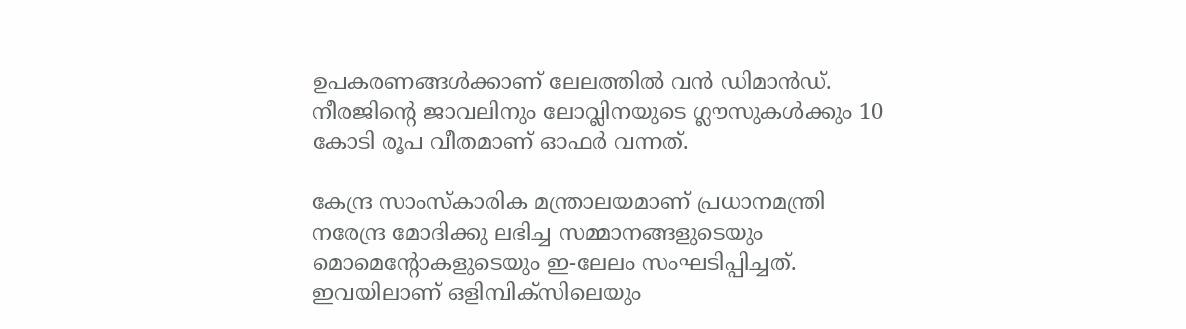ഉപകരണങ്ങള്‍ക്കാണ് ലേലത്തില്‍ വന്‍ ഡിമാന്‍ഡ്. നീരജിന്റെ ജാവലിനും ലോവ്ലിനയുടെ ഗ്ലൗസുകള്‍ക്കും 10 കോടി രൂപ വീതമാണ് ഓഫര്‍ വന്നത്.

കേന്ദ്ര സാംസ്‌കാരിക മന്ത്രാലയമാണ് പ്രധാനമന്ത്രി നരേന്ദ്ര മോദിക്കു ലഭിച്ച സമ്മാനങ്ങളുടെയും മൊമെന്റോകളുടെയും ഇ-ലേലം സംഘടിപ്പിച്ചത്. ഇവയിലാണ് ഒളിമ്പിക്സിലെയും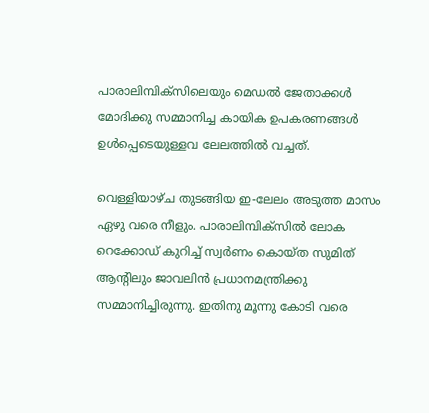പാരാലിമ്പിക്സിലെയും മെഡല്‍ ജേതാക്കള്‍ മോദിക്കു സമ്മാനിച്ച കായിക ഉപകരണങ്ങള്‍ ഉള്‍പ്പെടെയുള്ളവ ലേലത്തില്‍ വച്ചത്.

വെള്ളിയാഴ്ച തുടങ്ങിയ ഇ-ലേലം അടുത്ത മാസം ഏഴു വരെ നീളും. പാരാലിമ്പിക്സില്‍ ലോക റെക്കോഡ് കുറിച്ച് സ്വര്‍ണം കൊയ്ത സുമിത് ആന്റിലും ജാവലിന്‍ പ്രധാനമന്ത്രിക്കു സമ്മാനിച്ചിരുന്നു. ഇതിനു മൂന്നു കോടി വരെ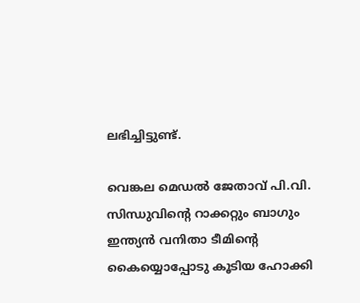ലഭിച്ചിട്ടുണ്ട്.

വെങ്കല മെഡല്‍ ജേതാവ് പി.വി. സിന്ധുവിന്റെ റാക്കറ്റും ബാഗും ഇന്ത്യന്‍ വനിതാ ടീമിന്റെ കൈയ്യൊപ്പോടു കൂടിയ ഹോക്കി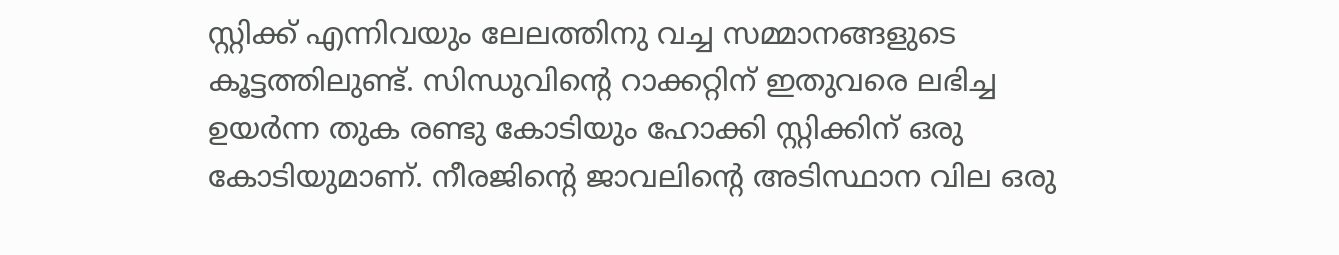സ്റ്റിക്ക് എന്നിവയും ലേലത്തിനു വച്ച സമ്മാനങ്ങളുടെ കൂട്ടത്തിലുണ്ട്. സിന്ധുവിന്റെ റാക്കറ്റിന് ഇതുവരെ ലഭിച്ച ഉയര്‍ന്ന തുക രണ്ടു കോടിയും ഹോക്കി സ്റ്റിക്കിന് ഒരു കോടിയുമാണ്. നീരജിന്റെ ജാവലിന്റെ അടിസ്ഥാന വില ഒരു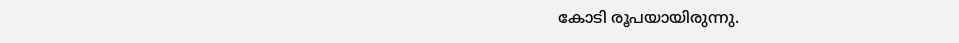കോടി രൂപയായിരുന്നു.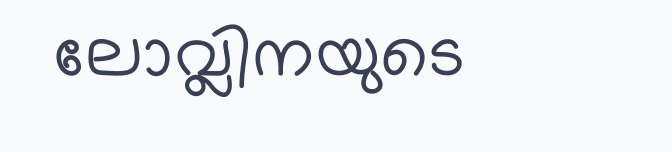ലോവ്ലിനയുടെ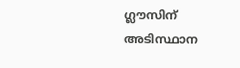ഗ്ലൗസിന് അടിസ്ഥാന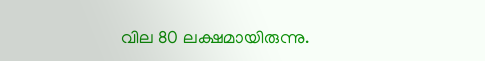വില 80 ലക്ഷമായിരുന്നു.